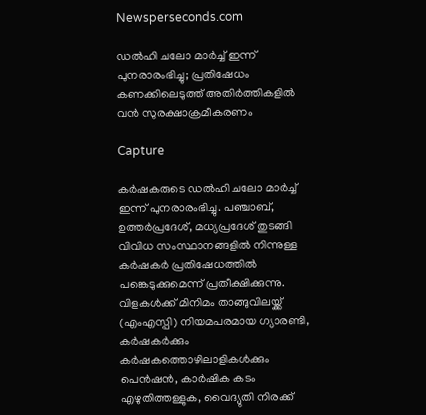Newsperseconds.com

ഡല്‍ഹി ചലോ മാര്‍ച്ച് ഇന്ന് പുനരാരംഭിച്ചു; പ്രതിഷേധം കണക്കിലെടുത്ത് അതിര്‍ത്തികളില്‍ വന്‍ സുരക്ഷാക്രമീകരണം

Capture

കര്‍ഷകരുടെ ഡല്‍ഹി ചലോ മാര്‍ച്ച് ഇന്ന് പുനരാരംഭിച്ചു. പഞ്ചാബ്, ഉത്തര്‍പ്രദേശ്, മധ്യപ്രദേശ് തുടങ്ങി വിവിധ സംസ്ഥാനങ്ങളില്‍ നിന്നുള്ള കര്‍ഷകര്‍ പ്രതിഷേധത്തില്‍ പങ്കെടുക്കുമെന്ന് പ്രതീക്ഷിക്കുന്നു. വിളകള്‍ക്ക് മിനിമം താങ്ങുവിലയ്ക്ക് (എംഎസ്പി) നിയമപരമായ ഗ്യാരണ്ടി, കര്‍ഷകര്‍ക്കും കര്‍ഷകത്തൊഴിലാളികള്‍ക്കും പെന്‍ഷന്‍, കാര്‍ഷിക കടം എഴുതിത്തള്ളുക, വൈദ്യുതി നിരക്ക്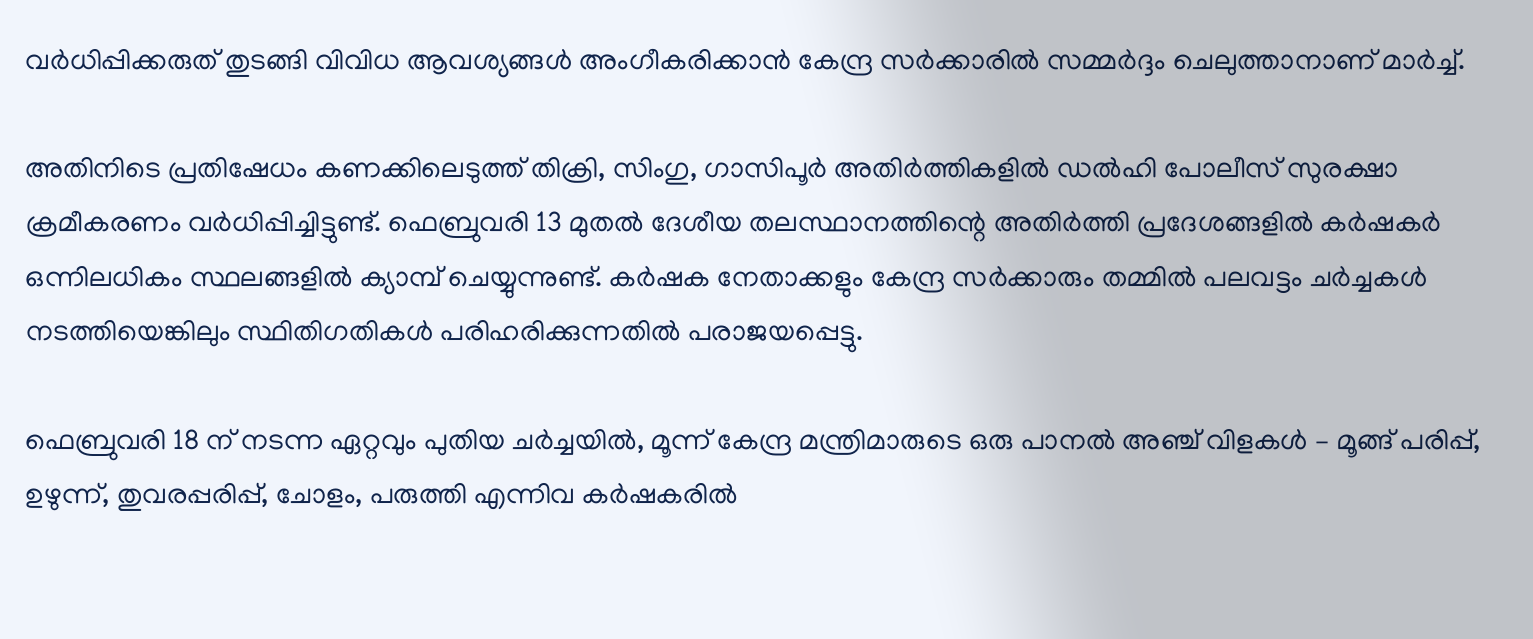വര്‍ധിപ്പിക്കരുത് തുടങ്ങി വിവിധ ആവശ്യങ്ങള്‍ അംഗീകരിക്കാന്‍ കേന്ദ്ര സര്‍ക്കാരില്‍ സമ്മര്‍ദ്ദം ചെലുത്താനാണ് മാര്‍ച്ച്.

അതിനിടെ പ്രതിഷേധം കണക്കിലെടുത്ത് തിക്രി, സിംഗു, ഗാസിപൂര്‍ അതിര്‍ത്തികളില്‍ ഡല്‍ഹി പോലീസ് സുരക്ഷാ ക്രമീകരണം വര്‍ധിപ്പിച്ചിട്ടുണ്ട്. ഫെബ്രുവരി 13 മുതല്‍ ദേശീയ തലസ്ഥാനത്തിന്റെ അതിര്‍ത്തി പ്രദേശങ്ങളില്‍ കര്‍ഷകര്‍ ഒന്നിലധികം സ്ഥലങ്ങളില്‍ ക്യാമ്പ് ചെയ്യുന്നുണ്ട്. കര്‍ഷക നേതാക്കളും കേന്ദ്ര സര്‍ക്കാരും തമ്മില്‍ പലവട്ടം ചര്‍ച്ചകള്‍ നടത്തിയെങ്കിലും സ്ഥിതിഗതികള്‍ പരിഹരിക്കുന്നതില്‍ പരാജയപ്പെട്ടു.

ഫെബ്രുവരി 18 ന് നടന്ന ഏറ്റവും പുതിയ ചര്‍ച്ചയില്‍, മൂന്ന് കേന്ദ്ര മന്ത്രിമാരുടെ ഒരു പാനല്‍ അഞ്ച് വിളകള്‍ – മൂങ്ങ് പരിപ്പ്, ഉഴുന്ന്, തുവരപ്പരിപ്പ്, ചോളം, പരുത്തി എന്നിവ കര്‍ഷകരില്‍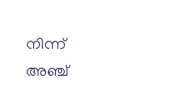നിന്ന് അഞ്ച്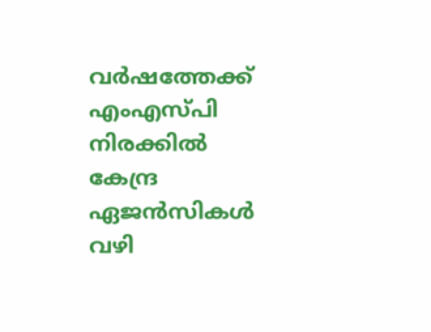വര്‍ഷത്തേക്ക് എംഎസ്പി നിരക്കില്‍ കേന്ദ്ര ഏജന്‍സികള്‍ വഴി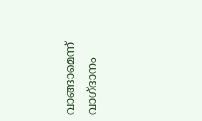വാങ്ങാമെന്ന് വാഗ്ദാനം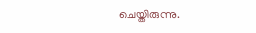ചെയ്തിരുന്നു.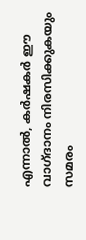എന്നാല്‍, കര്‍ഷകര്‍ ഈ വാഗ്ദാനം നിരസിക്കുകയും സമരം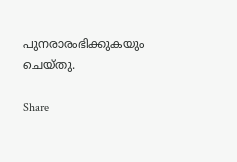പുനരാരംഭിക്കുകയും ചെയ്തു.

Share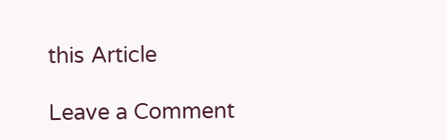this Article

Leave a Comment